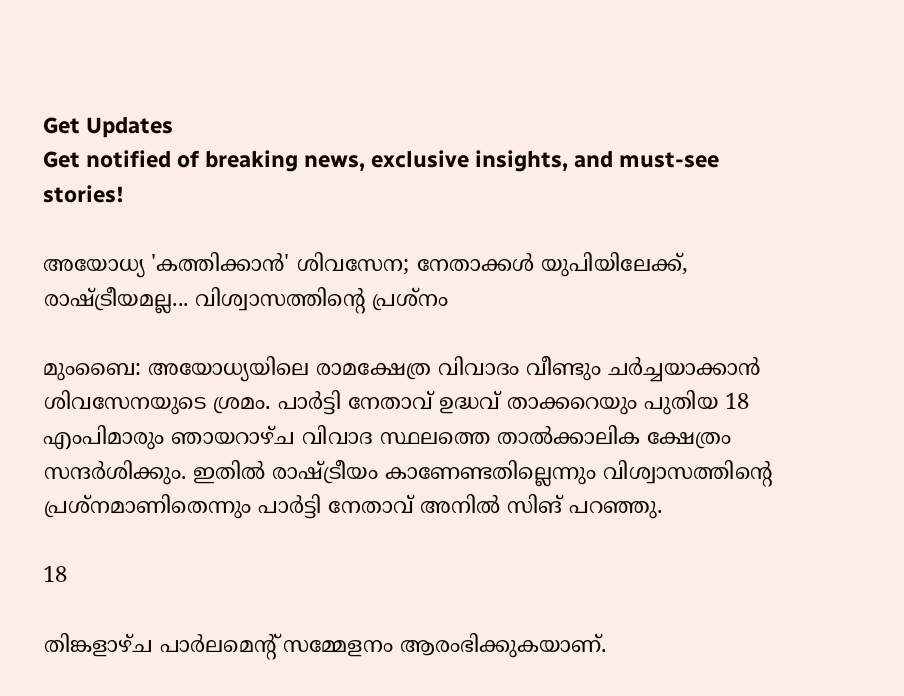Get Updates
Get notified of breaking news, exclusive insights, and must-see stories!

അയോധ്യ 'കത്തിക്കാന്‍' ശിവസേന; നേതാക്കള്‍ യുപിയിലേക്ക്, രാഷ്ട്രീയമല്ല... വിശ്വാസത്തിന്റെ പ്രശ്‌നം

മുംബൈ: അയോധ്യയിലെ രാമക്ഷേത്ര വിവാദം വീണ്ടും ചര്‍ച്ചയാക്കാന്‍ ശിവസേനയുടെ ശ്രമം. പാര്‍ട്ടി നേതാവ് ഉദ്ധവ് താക്കറെയും പുതിയ 18 എംപിമാരും ഞായറാഴ്ച വിവാദ സ്ഥലത്തെ താല്‍ക്കാലിക ക്ഷേത്രം സന്ദര്‍ശിക്കും. ഇതില്‍ രാഷ്ട്രീയം കാണേണ്ടതില്ലെന്നും വിശ്വാസത്തിന്റെ പ്രശ്‌നമാണിതെന്നും പാര്‍ട്ടി നേതാവ് അനില്‍ സിങ് പറഞ്ഞു.

18

തിങ്കളാഴ്ച പാര്‍ലമെന്റ് സമ്മേളനം ആരംഭിക്കുകയാണ്.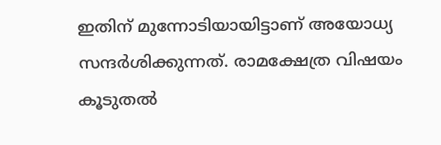ഇതിന് മുന്നോടിയായിട്ടാണ് അയോധ്യ സന്ദര്‍ശിക്കുന്നത്. രാമക്ഷേത്ര വിഷയം കൂടുതല്‍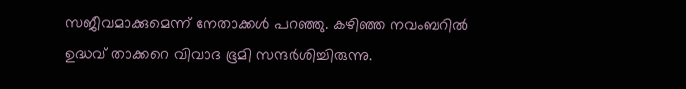സജീവമാക്കുമെന്ന് നേതാക്കള്‍ പറഞ്ഞു. കഴിഞ്ഞ നവംബറില്‍ ഉദ്ധവ് താക്കറെ വിവാദ ഭൂമി സന്ദര്‍ശിച്ചിരുന്നു.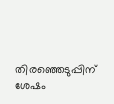തിരഞ്ഞെടുപ്പിന് ശേഷം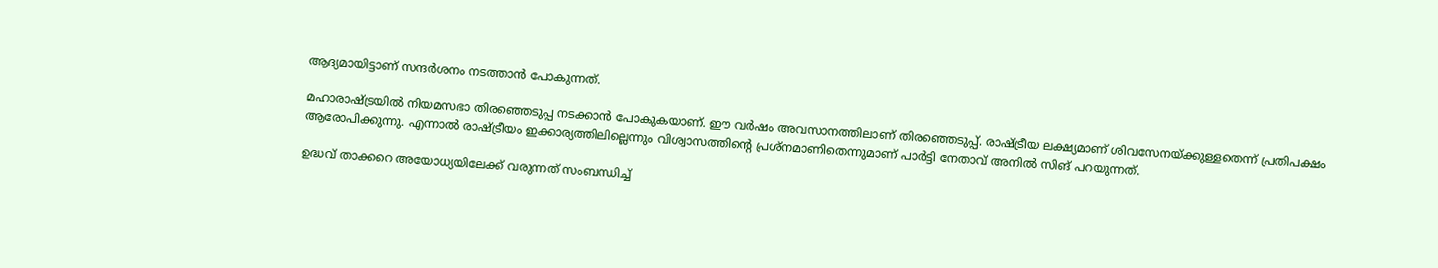ആദ്യമായിട്ടാണ് സന്ദര്‍ശനം നടത്താന്‍ പോകുന്നത്.

മഹാരാഷ്ട്രയില്‍ നിയമസഭാ തിരഞ്ഞെടുപ്പ നടക്കാന്‍ പോകുകയാണ്. ഈ വര്‍ഷം അവസാനത്തിലാണ് തിരഞ്ഞെടുപ്പ്. രാഷ്ട്രീയ ലക്ഷ്യമാണ് ശിവസേനയ്ക്കുള്ളതെന്ന് പ്രതിപക്ഷം ആരോപിക്കുന്നു. എന്നാല്‍ രാഷ്ട്രീയം ഇക്കാര്യത്തിലില്ലെന്നും വിശ്വാസത്തിന്റെ പ്രശ്‌നമാണിതെന്നുമാണ് പാര്‍ട്ടി നേതാവ് അനില്‍ സിങ് പറയുന്നത്.

ഉദ്ധവ് താക്കറെ അയോധ്യയിലേക്ക് വരുന്നത് സംബന്ധിച്ച്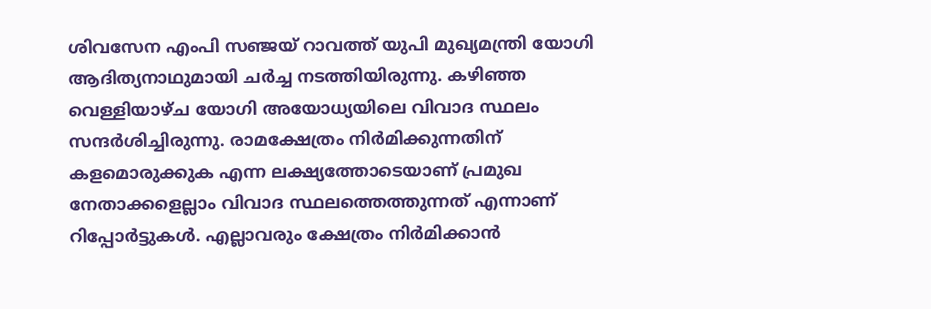ശിവസേന എംപി സഞ്ജയ് റാവത്ത് യുപി മുഖ്യമന്ത്രി യോഗി ആദിത്യനാഥുമായി ചര്‍ച്ച നടത്തിയിരുന്നു. കഴിഞ്ഞ വെള്ളിയാഴ്ച യോഗി അയോധ്യയിലെ വിവാദ സ്ഥലം സന്ദര്‍ശിച്ചിരുന്നു. രാമക്ഷേത്രം നിര്‍മിക്കുന്നതിന് കളമൊരുക്കുക എന്ന ലക്ഷ്യത്തോടെയാണ് പ്രമുഖ നേതാക്കളെല്ലാം വിവാദ സ്ഥലത്തെത്തുന്നത് എന്നാണ് റിപ്പോര്‍ട്ടുകള്‍. എല്ലാവരും ക്ഷേത്രം നിര്‍മിക്കാന്‍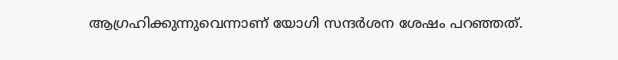ആഗ്രഹിക്കുന്നുവെന്നാണ് യോഗി സന്ദര്‍ശന ശേഷം പറഞ്ഞത്.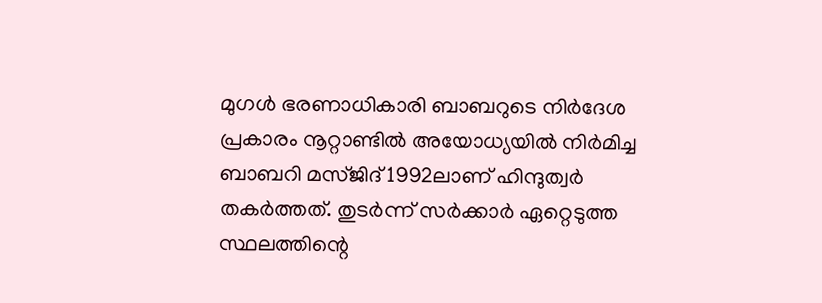മുഗള്‍ ഭരണാധികാരി ബാബറുടെ നിര്‍ദേശ പ്രകാരം നൂറ്റാണ്ടില്‍ അയോധ്യയില്‍ നിര്‍മിച്ച ബാബറി മസ്ജിദ് 1992ലാണ് ഹിന്ദുത്വര്‍ തകര്‍ത്തത്. തുടര്‍ന്ന് സര്‍ക്കാര്‍ ഏറ്റെടുത്ത സ്ഥലത്തിന്റെ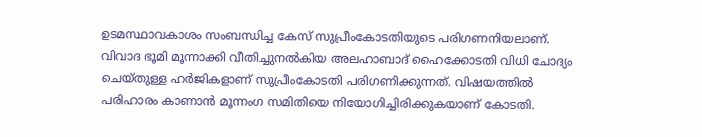ഉടമസ്ഥാവകാശം സംബന്ധിച്ച കേസ് സുപ്രീംകോടതിയുടെ പരിഗണനിയലാണ്. വിവാദ ഭൂമി മൂന്നാക്കി വീതിച്ചുനല്‍കിയ അലഹാബാദ് ഹൈക്കോടതി വിധി ചോദ്യം ചെയ്തുള്ള ഹര്‍ജികളാണ് സുപ്രീംകോടതി പരിഗണിക്കുന്നത്. വിഷയത്തില്‍ പരിഹാരം കാണാന്‍ മൂന്നംഗ സമിതിയെ നിയോഗിച്ചിരിക്കുകയാണ് കോടതി.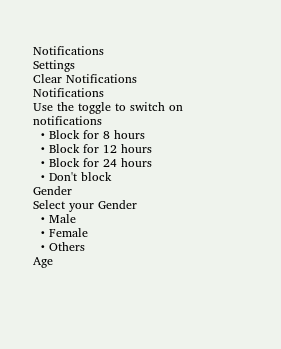Notifications
Settings
Clear Notifications
Notifications
Use the toggle to switch on notifications
  • Block for 8 hours
  • Block for 12 hours
  • Block for 24 hours
  • Don't block
Gender
Select your Gender
  • Male
  • Female
  • Others
Age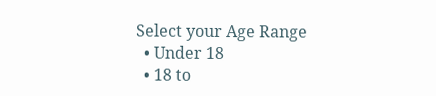Select your Age Range
  • Under 18
  • 18 to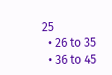25
  • 26 to 35
  • 36 to 45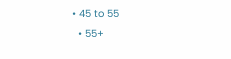• 45 to 55
  • 55+